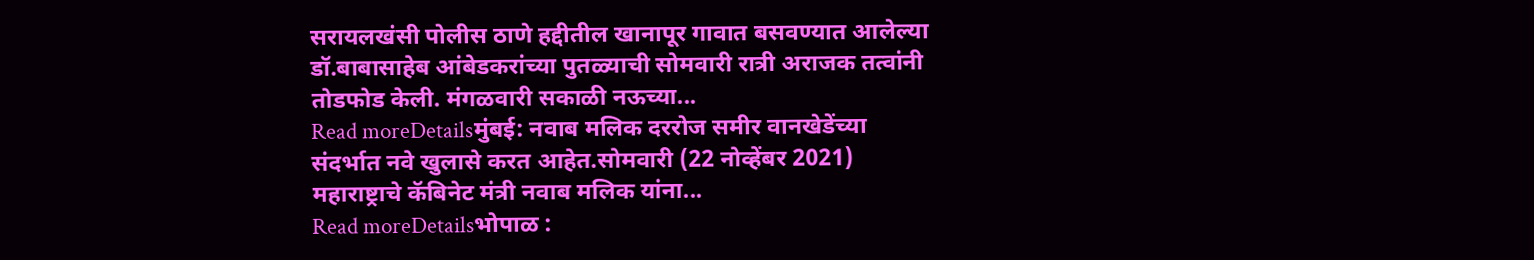सरायलखंसी पोलीस ठाणे हद्दीतील खानापूर गावात बसवण्यात आलेल्या डॉ.बाबासाहेब आंबेडकरांच्या पुतळ्याची सोमवारी रात्री अराजक तत्वांनी तोडफोड केली. मंगळवारी सकाळी नऊच्या...
Read moreDetailsमुंबई: नवाब मलिक दररोज समीर वानखेडेंच्या संदर्भात नवे खुलासे करत आहेत.सोमवारी (22 नोव्हेंबर 2021) महाराष्ट्राचे कॅबिनेट मंत्री नवाब मलिक यांना...
Read moreDetailsभोपाळ :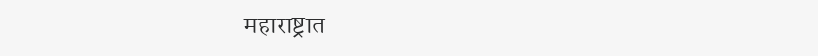महाराष्ट्रात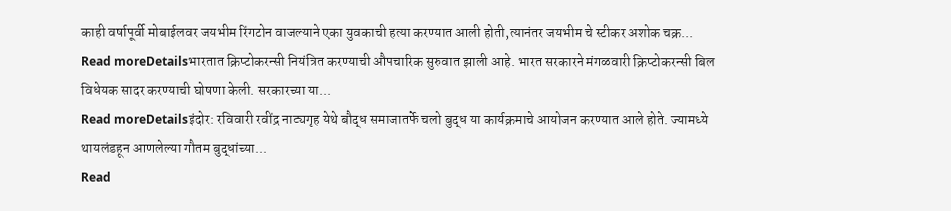काही वर्षापूर्वी मोबाईलवर जयभीम रिंगटोन वाजल्याने एका युवकाची हत्या करण्यात आली होती,त्यानंतर जयभीम चे स्टीकर अशोक चक्र...
Read moreDetailsभारतात क्रिप्टोकरन्सी नियंत्रित करण्याची औपचारिक सुरुवात झाली आहे. भारत सरकारने मंगळवारी क्रिप्टोकरन्सी बिल विधेयक सादर करण्याची घोषणा केली. सरकारच्या या...
Read moreDetailsइंदोर: रविवारी रवींद्र नाट्यगृह येथे बौद्ध समाजातर्फे चलो बुद्ध या कार्यक्रमाचे आयोजन करण्यात आले होते. ज्यामध्ये थायलंडहून आणलेल्या गौतम बुद्धांच्या...
Read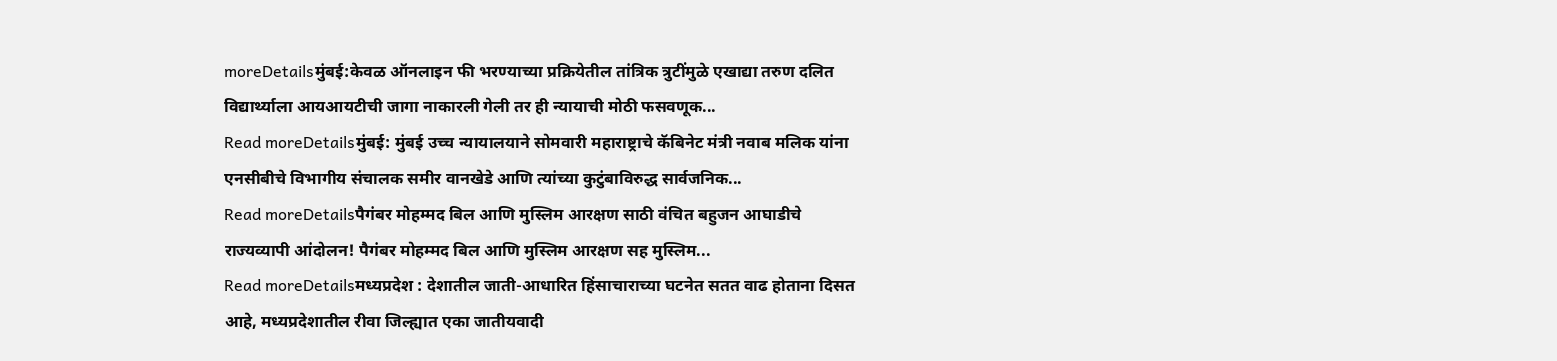moreDetailsमुंबई:केवळ ऑनलाइन फी भरण्याच्या प्रक्रियेतील तांत्रिक त्रुटींमुळे एखाद्या तरुण दलित विद्यार्थ्याला आयआयटीची जागा नाकारली गेली तर ही न्यायाची मोठी फसवणूक...
Read moreDetailsमुंबई: मुंबई उच्च न्यायालयाने सोमवारी महाराष्ट्राचे कॅबिनेट मंत्री नवाब मलिक यांना एनसीबीचे विभागीय संचालक समीर वानखेडे आणि त्यांच्या कुटुंबाविरुद्ध सार्वजनिक...
Read moreDetailsपैगंबर मोहम्मद बिल आणि मुस्लिम आरक्षण साठी वंचित बहुजन आघाडीचे राज्यव्यापी आंदोलन! पैगंबर मोहम्मद बिल आणि मुस्लिम आरक्षण सह मुस्लिम...
Read moreDetailsमध्यप्रदेश : देशातील जाती-आधारित हिंसाचाराच्या घटनेत सतत वाढ होताना दिसत आहे, मध्यप्रदेशातील रीवा जिल्ह्यात एका जातीयवादी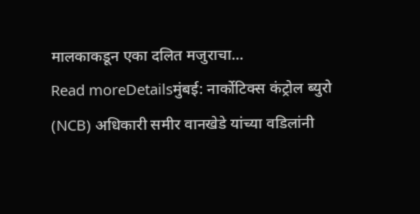मालकाकडून एका दलित मजुराचा...
Read moreDetailsमुंबई: नार्कोटिक्स कंट्रोल ब्युरो (NCB) अधिकारी समीर वानखेडे यांच्या वडिलांनी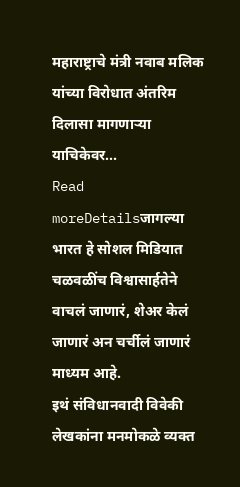महाराष्ट्राचे मंत्री नवाब मलिक यांच्या विरोधात अंतरिम दिलासा मागणाऱ्या याचिकेवर...
Read moreDetailsजागल्या भारत हे सोशल मिडियात चळवळींच विश्वासार्हतेने वाचलं जाणारं, शेअर केलं जाणारं अन चर्चीलं जाणारं माध्यम आहे.
इथं संविधानवादी विवेकी लेखकांना मनमोकळे व्यक्त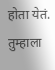होता येतं. तुम्हाला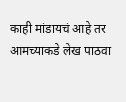काही मांडायचं आहे तर आमच्याकडे लेख पाठवा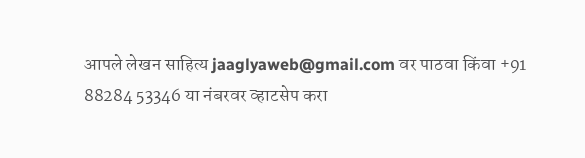आपले लेखन साहित्य jaaglyaweb@gmail.com वर पाठवा किंवा +91 88284 53346 या नंबरवर व्हाटसेप करा